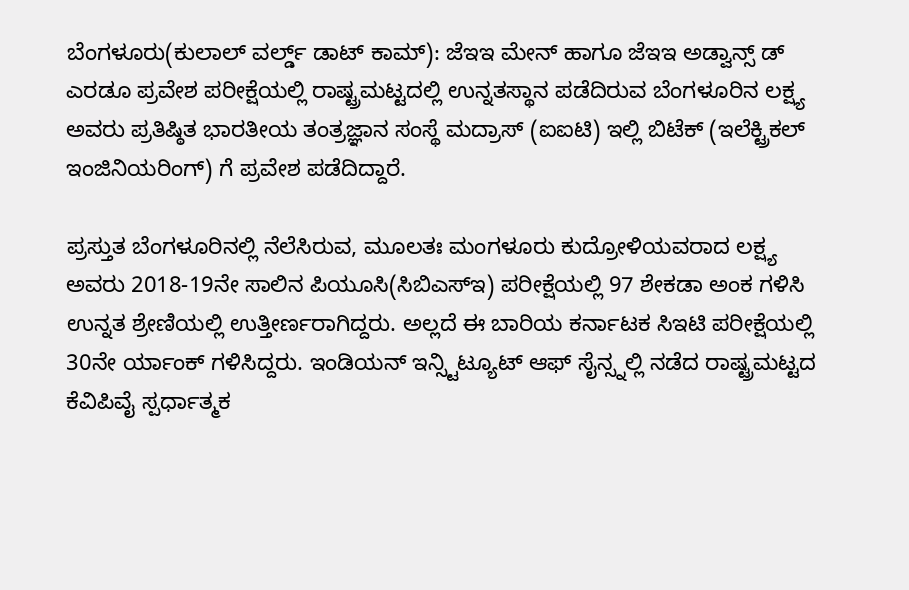ಬೆಂಗಳೂರು(ಕುಲಾಲ್ ವರ್ಲ್ಡ್ ಡಾಟ್ ಕಾಮ್): ಜೆಇಇ ಮೇನ್ ಹಾಗೂ ಜೆಇಇ ಅಡ್ವಾನ್ಸ್ ಡ್ ಎರಡೂ ಪ್ರವೇಶ ಪರೀಕ್ಷೆಯಲ್ಲಿ ರಾಷ್ಟ್ರಮಟ್ಟದಲ್ಲಿ ಉನ್ನತಸ್ಥಾನ ಪಡೆದಿರುವ ಬೆಂಗಳೂರಿನ ಲಕ್ಷ್ಯ ಅವರು ಪ್ರತಿಷ್ಠಿತ ಭಾರತೀಯ ತಂತ್ರಜ್ಞಾನ ಸಂಸ್ಥೆ ಮದ್ರಾಸ್ (ಐಐಟಿ) ಇಲ್ಲಿ ಬಿಟೆಕ್ (ಇಲೆಕ್ಟ್ರಿಕಲ್ ಇಂಜಿನಿಯರಿಂಗ್) ಗೆ ಪ್ರವೇಶ ಪಡೆದಿದ್ದಾರೆ.

ಪ್ರಸ್ತುತ ಬೆಂಗಳೂರಿನಲ್ಲಿ ನೆಲೆಸಿರುವ, ಮೂಲತಃ ಮಂಗಳೂರು ಕುದ್ರೋಳಿಯವರಾದ ಲಕ್ಷ್ಯ ಅವರು 2018-19ನೇ ಸಾಲಿನ ಪಿಯೂಸಿ(ಸಿಬಿಎಸ್ಇ) ಪರೀಕ್ಷೆಯಲ್ಲಿ 97 ಶೇಕಡಾ ಅಂಕ ಗಳಿಸಿ ಉನ್ನತ ಶ್ರೇಣಿಯಲ್ಲಿ ಉತ್ತೀರ್ಣರಾಗಿದ್ದರು. ಅಲ್ಲದೆ ಈ ಬಾರಿಯ ಕರ್ನಾಟಕ ಸಿಇಟಿ ಪರೀಕ್ಷೆಯಲ್ಲಿ 30ನೇ ರ್ಯಾಂಕ್ ಗಳಿಸಿದ್ದರು. ಇಂಡಿಯನ್ ಇನ್ಸ್ಟಿಟ್ಯೂಟ್ ಆಫ್ ಸೈನ್ಸ್ನಲ್ಲಿ ನಡೆದ ರಾಷ್ಟ್ರಮಟ್ಟದ ಕೆವಿಪಿವೈ ಸ್ಪರ್ಧಾತ್ಮಕ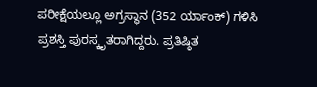ಪರೀಕ್ಷೆಯಲ್ಲೂ ಅಗ್ರಸ್ಥಾನ (352 ರ್ಯಾಂಕ್) ಗಳಿಸಿ ಪ್ರಶಸ್ತಿ ಪುರಸ್ಕೃತರಾಗಿದ್ದರು. ಪ್ರತಿಷ್ಠಿತ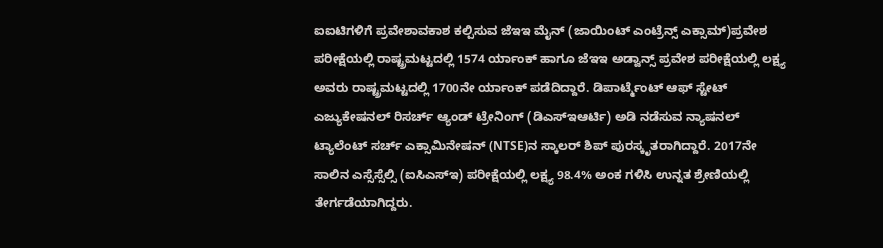ಐಐಟಿಗಳಿಗೆ ಪ್ರವೇಶಾವಕಾಶ ಕಲ್ಪಿಸುವ ಜೆಇಇ ಮೈನ್ (ಜಾಯಿಂಟ್ ಎಂಟ್ರೆನ್ಸ್ ಎಕ್ಸಾಮ್)ಪ್ರವೇಶ ಪರೀಕ್ಷೆಯಲ್ಲಿ ರಾಷ್ಟ್ರಮಟ್ಟದಲ್ಲಿ 1574 ರ್ಯಾಂಕ್ ಹಾಗೂ ಜೆಇಇ ಅಡ್ವಾನ್ಸ್ ಪ್ರವೇಶ ಪರೀಕ್ಷೆಯಲ್ಲಿ ಲಕ್ಷ್ಯ ಅವರು ರಾಷ್ಟ್ರಮಟ್ಟದಲ್ಲಿ 1700ನೇ ರ್ಯಾಂಕ್ ಪಡೆದಿದ್ದಾರೆ. ಡಿಪಾರ್ಟ್ಮೆಂಟ್ ಆಫ್ ಸ್ಟೇಟ್ ಎಜ್ಯುಕೇಷನಲ್ ರಿಸರ್ಚ್ ಆ್ಯಂಡ್ ಟ್ರೇನಿಂಗ್ (ಡಿಎಸ್ಇಆರ್ಟಿ) ಅಡಿ ನಡೆಸುವ ನ್ಯಾಷನಲ್ ಟ್ಯಾಲೆಂಟ್ ಸರ್ಚ್ ಎಕ್ಸಾಮಿನೇಷನ್ (NTSE)ನ ಸ್ಕಾಲರ್ ಶಿಪ್ ಪುರಸ್ಕೃತರಾಗಿದ್ದಾರೆ. 2017ನೇ ಸಾಲಿನ ಎಸ್ಸೆಸ್ಸೆಲ್ಸಿ (ಐಸಿಎಸ್ಇ) ಪರೀಕ್ಷೆಯಲ್ಲಿ ಲಕ್ಷ್ಯ 98.4% ಅಂಕ ಗಳಿಸಿ ಉನ್ನತ ಶ್ರೇಣಿಯಲ್ಲಿ ತೇರ್ಗಡೆಯಾಗಿದ್ದರು.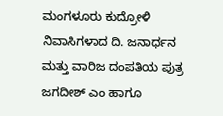ಮಂಗಳೂರು ಕುದ್ರೋಳಿ ನಿವಾಸಿಗಳಾದ ದಿ. ಜನಾರ್ಧನ ಮತ್ತು ವಾರಿಜ ದಂಪತಿಯ ಪುತ್ರ ಜಗದೀಶ್ ಎಂ ಹಾಗೂ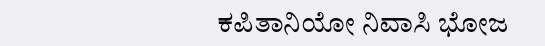ಕಪಿತಾನಿಯೋ ನಿವಾಸಿ ಭೋಜ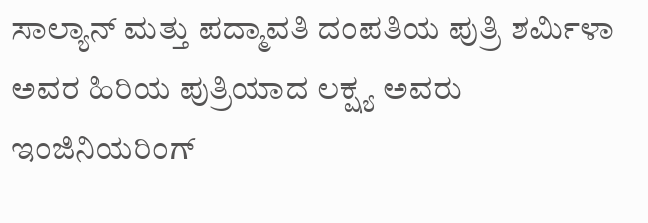ಸಾಲ್ಯಾನ್ ಮತ್ತು ಪದ್ಮಾವತಿ ದಂಪತಿಯ ಪುತ್ರಿ ಶರ್ಮಿಳಾ ಅವರ ಹಿರಿಯ ಪುತ್ರಿಯಾದ ಲಕ್ಷ್ಯ ಅವರು ಇಂಜಿನಿಯರಿಂಗ್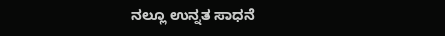ನಲ್ಲೂ ಉನ್ನತ ಸಾಧನೆ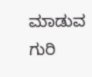ಮಾಡುವ ಗುರಿ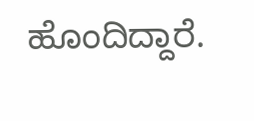ಹೊಂದಿದ್ದಾರೆ.